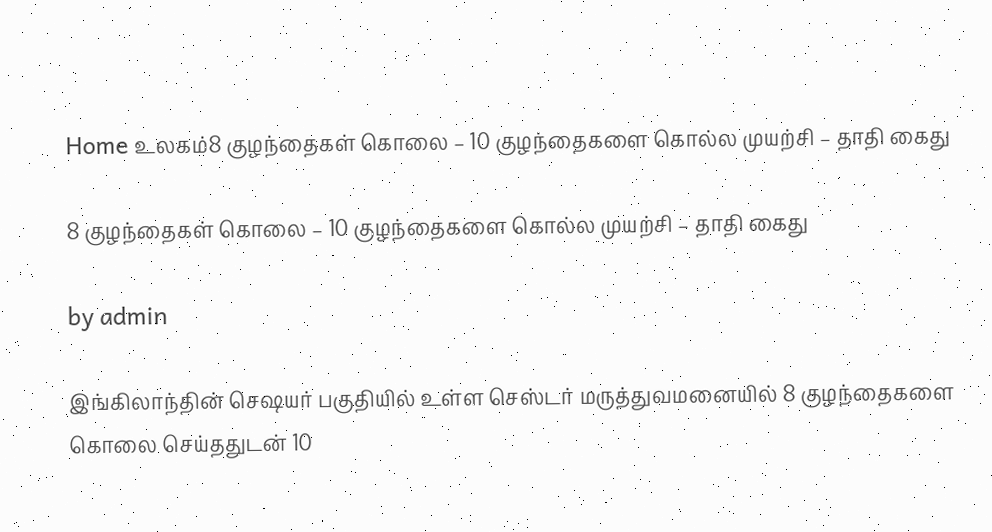Home உலகம்8 குழந்தைகள் கொலை – 10 குழந்தைகளை கொல்ல முயற்சி – தாதி கைது

8 குழந்தைகள் கொலை – 10 குழந்தைகளை கொல்ல முயற்சி – தாதி கைது

by admin

இங்கிலாந்தின் செஷயர் பகுதியில் உள்ள செஸ்டர் மருத்துவமனையில் 8 குழந்தைகளை கொலை செய்ததுடன் 10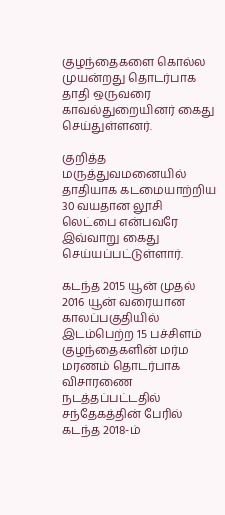குழந்தைகளை கொல்ல முயன்றது தொடர்பாக தாதி ஒருவரை காவல்துறையினர் கைது செய்துள்ளனர்.

குறித்த மருத்துவமனையில் தாதியாக கடமையாற்றிய 30 வயதான லூசி லெட்பை என்பவரே இவ்வாறு கைது செய்யப்பட்டுள்ளார்.

கடந்த 2015 யூன் முதல் 2016 யூன் வரையான காலப்பகுதியில் இடம்பெற்ற 15 பச்சிளம் குழந்தைகளின் மர்ம மரணம் தொடர்பாக விசாரணை நடத்தப்பட்டதில் சந்தேகத்தின் பேரில் கடந்த 2018-ம்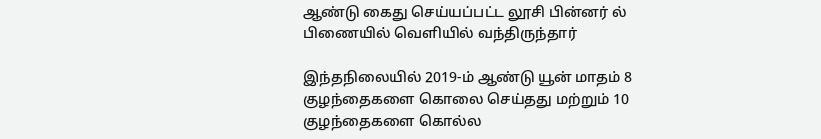ஆண்டு கைது செய்யப்பட்ட லூசி பின்னர் ல் பிணையில் வெளியில் வந்திருந்தார்

இந்தநிலையில் 2019-ம் ஆண்டு யூன் மாதம் 8 குழந்தைகளை கொலை செய்தது மற்றும் 10 குழந்தைகளை கொல்ல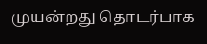முயன்றது தொடர்பாக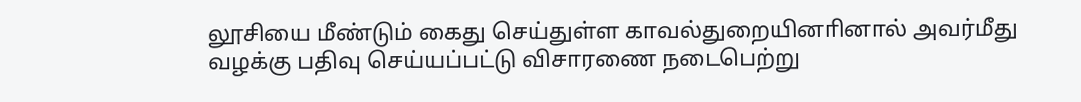லூசியை மீண்டும் கைது செய்துள்ள காவல்துறையினாினால் அவர்மீது வழக்கு பதிவு செய்யப்பட்டு விசாரணை நடைபெற்று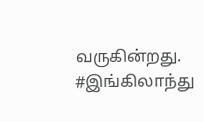வருகின்றது. #இங்கிலாந்து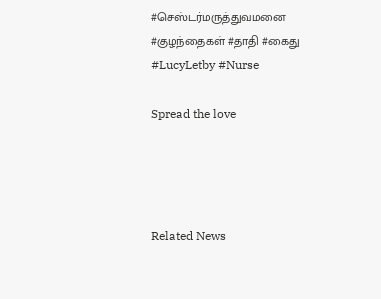#செஸ்டர்மருத்துவமனை #குழந்தைகள் #தாதி #கைது #LucyLetby #Nurse

Spread the love




Related News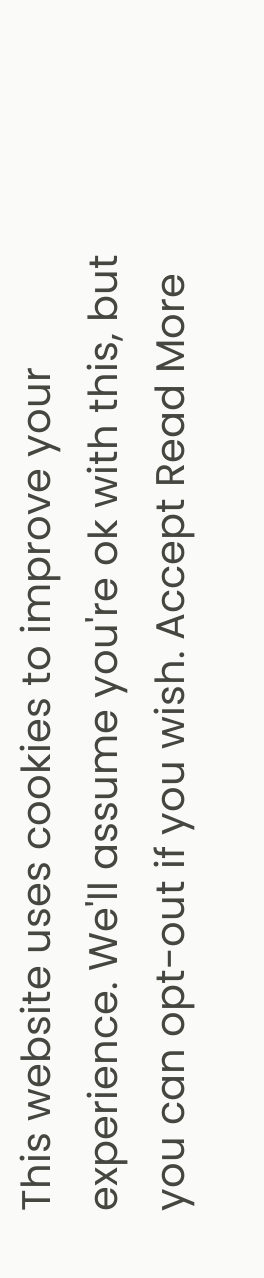This website uses cookies to improve your experience. We'll assume you're ok with this, but you can opt-out if you wish. Accept Read More